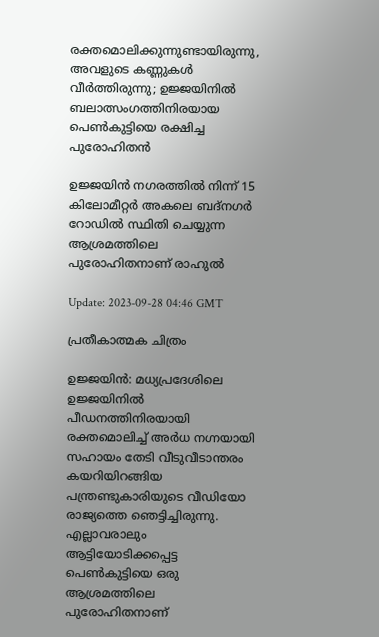രക്തമൊലിക്കുന്നുണ്ടായിരുന്നു, അവളുടെ കണ്ണുകള്‍ വീര്‍ത്തിരുന്നു; ഉജ്ജയിനില്‍ ബലാത്സംഗത്തിനിരയായ പെണ്‍കുട്ടിയെ രക്ഷിച്ച പുരോഹിതന്‍

ഉജ്ജയിൻ നഗരത്തിൽ നിന്ന് 15 കിലോമീറ്റർ അകലെ ബദ്‌നഗർ റോഡില്‍ സ്ഥിതി ചെയ്യുന്ന ആശ്രമത്തിലെ പുരോഹിതനാണ് രാഹുല്‍

Update: 2023-09-28 04:46 GMT

പ്രതീകാത്മക ചിത്രം

ഉജ്ജയിന്‍: മധ്യപ്രദേശിലെ ഉജ്ജയിനില്‍ പീഡനത്തിനിരയായി രക്തമൊലിച്ച് അര്‍ധ നഗ്നയായി സഹായം തേടി വീടുവീടാന്തരം കയറിയിറങ്ങിയ പന്ത്രണ്ടുകാരിയുടെ വീഡിയോ രാജ്യത്തെ ഞെട്ടിച്ചിരുന്നു. എല്ലാവരാലും ആട്ടിയോടിക്കപ്പെട്ട പെണ്‍കുട്ടിയെ ഒരു ആശ്രമത്തിലെ പുരോഹിതനാണ്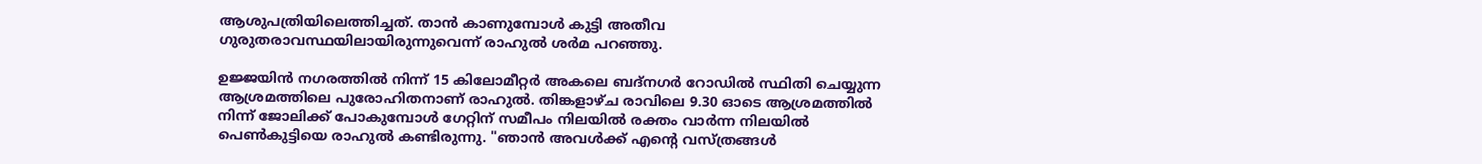ആശുപത്രിയിലെത്തിച്ചത്. താന്‍ കാണുമ്പോള്‍ കുട്ടി അതീവ ഗുരുതരാവസ്ഥയിലായിരുന്നുവെന്ന് രാഹുല്‍ ശര്‍മ പറഞ്ഞു.

ഉജ്ജയിൻ നഗരത്തിൽ നിന്ന് 15 കിലോമീറ്റർ അകലെ ബദ്‌നഗർ റോഡില്‍ സ്ഥിതി ചെയ്യുന്ന ആശ്രമത്തിലെ പുരോഹിതനാണ് രാഹുല്‍. തിങ്കളാഴ്ച രാവിലെ 9.30 ഓടെ ആശ്രമത്തിൽ നിന്ന് ജോലിക്ക് പോകുമ്പോൾ ഗേറ്റിന് സമീപം നിലയിൽ രക്തം വാർന്ന നിലയിൽ പെൺകുട്ടിയെ രാഹുല്‍ കണ്ടിരുന്നു. "ഞാൻ അവൾക്ക് എന്‍റെ വസ്ത്രങ്ങൾ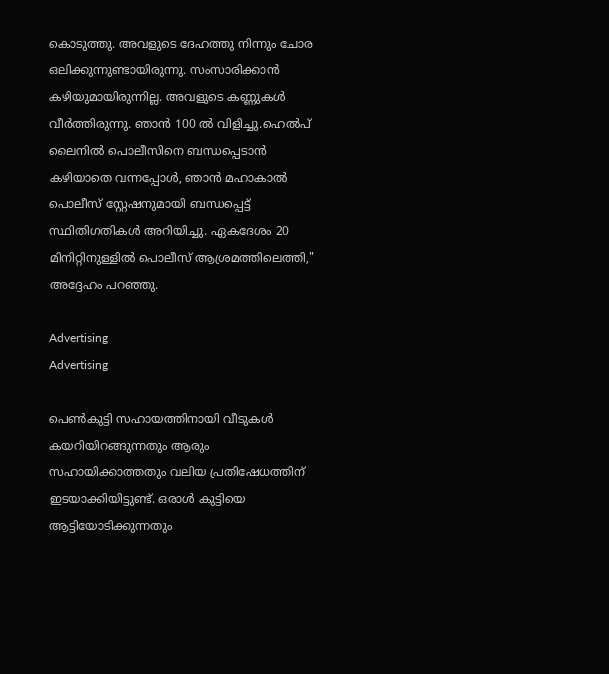കൊടുത്തു. അവളുടെ ദേഹത്തു നിന്നും ചോര ഒലിക്കുന്നുണ്ടായിരുന്നു. സംസാരിക്കാൻ കഴിയുമായിരുന്നില്ല. അവളുടെ കണ്ണുകൾ വീർത്തിരുന്നു. ഞാൻ 100 ൽ വിളിച്ചു.ഹെൽപ് ലൈനിൽ പൊലീസിനെ ബന്ധപ്പെടാൻ കഴിയാതെ വന്നപ്പോൾ, ഞാൻ മഹാകാൽ പൊലീസ് സ്റ്റേഷനുമായി ബന്ധപ്പെട്ട് സ്ഥിതിഗതികൾ അറിയിച്ചു. ഏകദേശം 20 മിനിറ്റിനുള്ളിൽ പൊലീസ് ആശ്രമത്തിലെത്തി," അദ്ദേഹം പറഞ്ഞു.

Advertising
Advertising

പെണ്‍കുട്ടി സഹായത്തിനായി വീടുകള്‍ കയറിയിറങ്ങുന്നതും ആരും സഹായിക്കാത്തതും വലിയ പ്രതിഷേധത്തിന് ഇടയാക്കിയിട്ടുണ്ട്. ഒരാള്‍ കുട്ടിയെ ആട്ടിയോടിക്കുന്നതും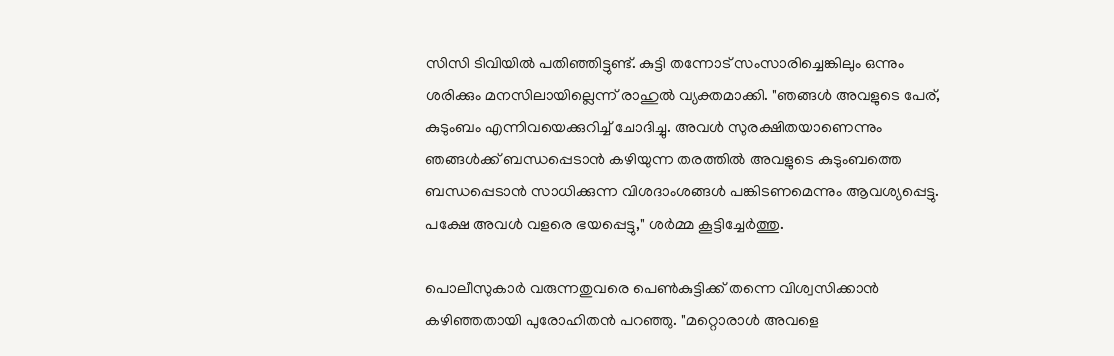സിസി ടിവിയില്‍ പതിഞ്ഞിട്ടുണ്ട്. കുട്ടി തന്നോട് സംസാരിച്ചെങ്കിലും ഒന്നും ശരിക്കും മനസിലായില്ലെന്ന് രാഹുല്‍ വ്യക്തമാക്കി. "ഞങ്ങൾ അവളുടെ പേര്, കുടുംബം എന്നിവയെക്കുറിച്ച് ചോദിച്ചു. അവൾ സുരക്ഷിതയാണെന്നും ഞങ്ങൾക്ക് ബന്ധപ്പെടാൻ കഴിയുന്ന തരത്തിൽ അവളുടെ കുടുംബത്തെ ബന്ധപ്പെടാന്‍ സാധിക്കുന്ന വിശദാംശങ്ങൾ പങ്കിടണമെന്നും ആവശ്യപ്പെട്ടു. പക്ഷേ അവൾ വളരെ ഭയപ്പെട്ടു," ശർമ്മ കൂട്ടിച്ചേര്‍ത്തു.

പൊലീസുകാർ വരുന്നതുവരെ പെൺകുട്ടിക്ക് തന്നെ വിശ്വസിക്കാൻ കഴിഞ്ഞതായി പുരോഹിതൻ പറഞ്ഞു. "മറ്റൊരാൾ അവളെ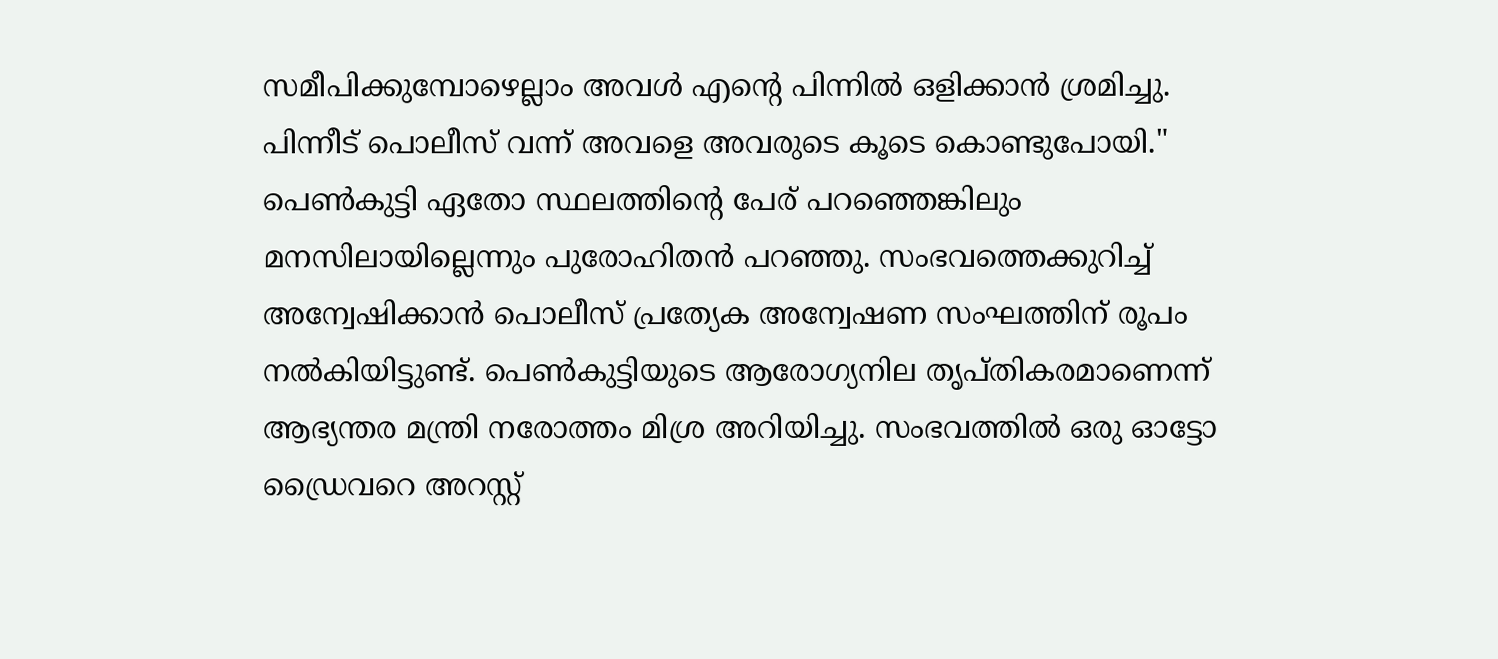സമീപിക്കുമ്പോഴെല്ലാം അവൾ എന്‍റെ പിന്നിൽ ഒളിക്കാൻ ശ്രമിച്ചു. പിന്നീട് പൊലീസ് വന്ന് അവളെ അവരുടെ കൂടെ കൊണ്ടുപോയി." പെണ്‍കുട്ടി ഏതോ സ്ഥലത്തിന്‍റെ പേര് പറഞ്ഞെങ്കിലും മനസിലായില്ലെന്നും പുരോഹിതന്‍ പറഞ്ഞു. സംഭവത്തെക്കുറിച്ച് അന്വേഷിക്കാൻ പൊലീസ് പ്രത്യേക അന്വേഷണ സംഘത്തിന് രൂപം നൽകിയിട്ടുണ്ട്. പെൺകുട്ടിയുടെ ആരോഗ്യനില തൃപ്തികരമാണെന്ന് ആഭ്യന്തര മന്ത്രി നരോത്തം മിശ്ര അറിയിച്ചു. സംഭവത്തില്‍ ഒരു ഓട്ടോ ഡ്രൈവറെ അറസ്റ്റ്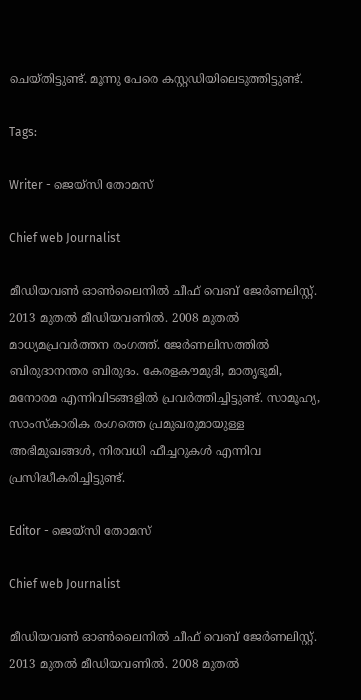ചെയ്തിട്ടുണ്ട്. മൂന്നു പേരെ കസ്റ്റഡിയിലെടുത്തിട്ടുണ്ട്.

Tags:

Writer - ജെയ്സി തോമസ്

Chief web Journalist

മീഡിയവൺ ഓൺലൈനിൽ ചീഫ് വെബ് ജേർണലിസ്റ്റ്. 2013 മുതൽ മീഡിയവണിൽ. 2008 മുതൽ മാധ്യമപ്രവർത്തന രംഗത്ത്. ജേർണലിസത്തിൽ ബിരുദാനന്തര ബിരുദം. കേരളകൗമുദി, മാതൃഭൂമി, മനോരമ എന്നിവിടങ്ങളിൽ പ്രവർത്തിച്ചിട്ടുണ്ട്. സാമൂഹ്യ, സാംസ്‌കാരിക രംഗത്തെ പ്രമുഖരുമായുള്ള അഭിമുഖങ്ങൾ, നിരവധി ഫീച്ചറുകൾ എന്നിവ പ്രസിദ്ധീകരിച്ചിട്ടുണ്ട്.

Editor - ജെയ്സി തോമസ്

Chief web Journalist

മീഡിയവൺ ഓൺലൈനിൽ ചീഫ് വെബ് ജേർണലിസ്റ്റ്. 2013 മുതൽ മീഡിയവണിൽ. 2008 മുതൽ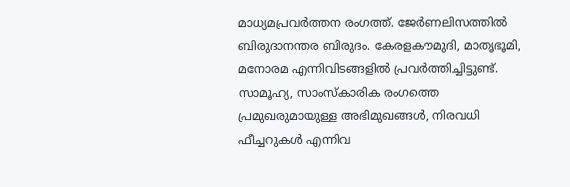മാധ്യമപ്രവർത്തന രംഗത്ത്. ജേർണലിസത്തിൽ ബിരുദാനന്തര ബിരുദം. കേരളകൗമുദി, മാതൃഭൂമി, മനോരമ എന്നിവിടങ്ങളിൽ പ്രവർത്തിച്ചിട്ടുണ്ട്. സാമൂഹ്യ, സാംസ്‌കാരിക രംഗത്തെ പ്രമുഖരുമായുള്ള അഭിമുഖങ്ങൾ, നിരവധി ഫീച്ചറുകൾ എന്നിവ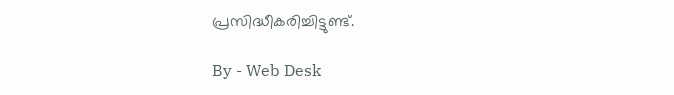പ്രസിദ്ധീകരിച്ചിട്ടുണ്ട്.

By - Web Desk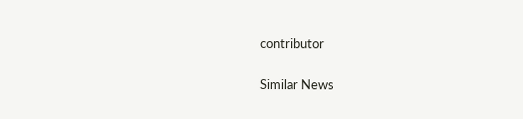contributor

Similar News